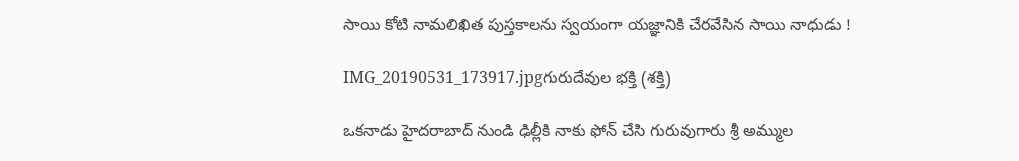సాయి కోటి నామలిఖిత పుస్తకాలను స్వయంగా యజ్ఞానికి చేరవేసిన సాయి నాధుడు !

IMG_20190531_173917.jpgగురుదేవుల భక్తి (శక్తి)

ఒకనాడు హైదరాబాద్ నుండి ఢిల్లీకి నాకు ఫోన్ చేసి గురువుగారు శ్రీ అమ్ముల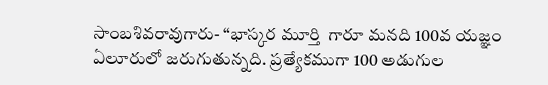సాంబశివరావుగారు- “భాస్కర మూర్తి  గారూ మనది 100వ యజ్ఞం ఏలూరులో జరుగుతున్నది. ప్రత్యేకముగా 100 అడుగుల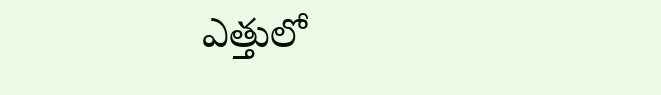ఎత్తులో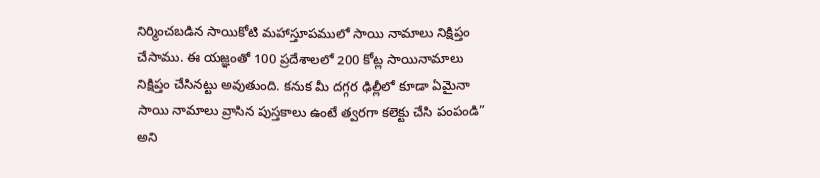నిర్మించబడిన సాయికోటి మహాస్తూపములో సాయి నామాలు నిక్షిప్తం చేసాము. ఈ యజ్ఞంతో 100 ప్రదేశాలలో 200 కోట్ల సాయినామాలు నిక్షిప్తం చేసినట్టు అవుతుంది. కనుక మీ దగ్గర ఢిల్లీలో కూడా ఏమైనా సాయి నామాలు వ్రాసిన పుస్తకాలు ఉంటే త్వరగా కలెక్టు చేసి పంపండి” అని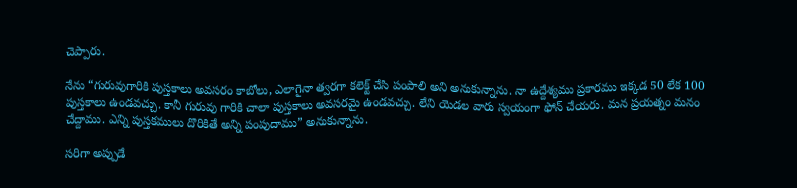చెప్పారు.

నేను “గురువుగారికి పుస్తకాలు అవసరం కాబోలు, ఎలాగైనా త్వరగా కలెక్ట్ చేసి పంపాలి అని అనుకున్నాను. నా ఉద్దేశ్యము ప్రకారము ఇక్కడ 50 లేక 100 పుస్తకాలు ఉండవచ్చు. కానీ గురువు గారికి చాలా పుస్తకాలు అవసరమై ఉండవచ్చు. లేని యెడల వారు స్వయంగా ఫోన్ చేయరు. మన ప్రయత్నం మనం చేద్దాము. ఎన్ని పుస్తకములు దొరికితే అన్ని పంపుదాము” అనుకున్నాను.

సరిగా అప్పుడే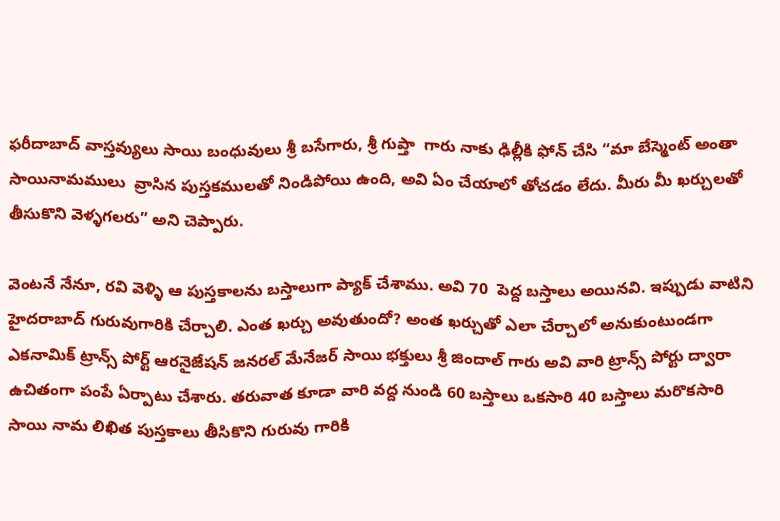ఫరీదాబాద్ వాస్తవ్యులు సాయి బంధువులు శ్రీ బసేగారు, శ్రీ గుప్తా  గారు నాకు ఢిల్లీకి ఫోన్ చేసి “మా బేస్మెంట్ అంతా సాయినామములు  వ్రాసిన పుస్తకములతో నిండిపోయి ఉంది, అవి ఏం చేయాలో తోచడం లేదు. మీరు మీ ఖర్చులతో తీసుకొని వెళ్ళగలరు” అని చెప్పారు.

వెంటనే నేనూ, రవి వెళ్ళి ఆ పుస్తకాలను బస్తాలుగా ప్యాక్ చేశాము. అవి 70  పెద్ద బస్తాలు అయినవి. ఇప్పుడు వాటిని హైదరాబాద్ గురువుగారికి చేర్చాలి. ఎంత ఖర్చు అవుతుందో? అంత ఖర్చుతో ఎలా చేర్చాలో అనుకుంటుండగా ఎకనామిక్ ట్రాన్స్ పోర్ట్ ఆరనైజేషన్ జనరల్ మేనేజర్ సాయి భక్తులు శ్రీ జిందాల్ గారు అవి వారి ట్రాన్స్ పోర్టు ద్వారా ఉచితంగా పంపే ఏర్పాటు చేశారు. తరువాత కూడా వారి వద్ద నుండి 60 బస్తాలు ఒకసారి 40 బస్తాలు మరొకసారి సాయి నామ లిఖిత పుస్తకాలు తీసికొని గురువు గారికి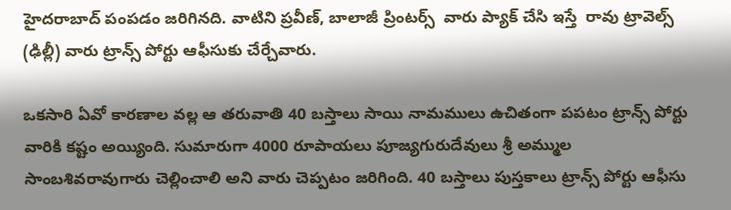హైదరాబాద్ పంపడం జరిగినది. వాటిని ప్రవీణ్, బాలాజీ ప్రింటర్స్  వారు ప్యాక్ చేసి ఇస్తే  రావు ట్రావెల్స్ (ఢిల్లీ) వారు ట్రాన్స్ పోర్టు ఆఫీసుకు చేర్చేవారు.

ఒకసారి ఏవో కారణాల వల్ల ఆ తరువాతి 40 బస్తాలు సాయి నామములు ఉచితంగా పపటం ట్రాన్స్ పోర్టు వారికి కష్టం అయ్యింది. సుమారుగా 4000 రూపాయలు పూజ్యగురుదేవులు శ్రీ అమ్ముల సాంబశివరావుగారు చెల్లించాలి అని వారు చెప్పటం జరిగింది. 40 బస్తాలు పుస్తకాలు ట్రాన్స్ పోర్టు ఆఫీసు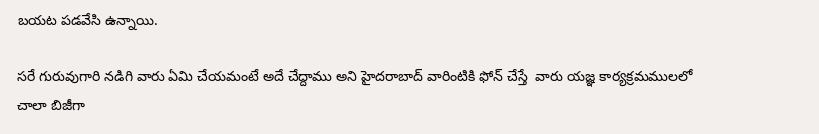బయట పడవేసి ఉన్నాయి.

సరే గురువుగారి నడిగి వారు ఏమి చేయమంటే అదే చేద్దాము అని హైదరాబాద్ వారింటికి ఫోన్ చేస్తే  వారు యజ్ఞ కార్యక్రమములలో చాలా బిజీగా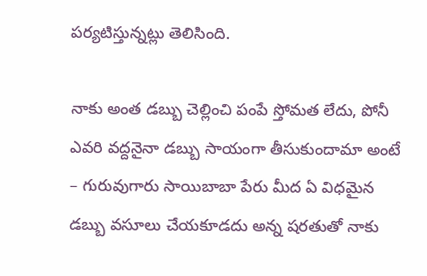పర్యటిస్తున్నట్లు తెలిసింది.

నాకు అంత డబ్బు చెల్లించి పంపే స్తోమత లేదు, పోనీ ఎవరి వద్దనైనా డబ్బు సాయంగా తీసుకుందామా అంటే – గురువుగారు సాయిబాబా పేరు మీద ఏ విధమైన డబ్బు వసూలు చేయకూడదు అన్న షరతుతో నాకు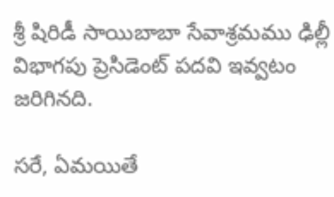శ్రీ షిరిడీ సాయిబాబా సేవాశ్రమము ఢిల్లీ విభాగపు ప్రెసిడెంట్ పదవి ఇవ్వటం జరిగినది.

సరే, ఏమయితే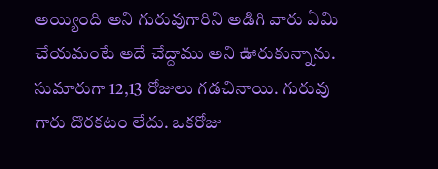అయ్యింది అని గురువుగారిని అడిగి వారు ఏమి చేయమంటే అదే చేద్దాము అని ఊరుకున్నాను. సుమారుగా 12,13 రోజులు గడచినాయి. గురువు గారు దొరకటం లేదు. ఒకరోజు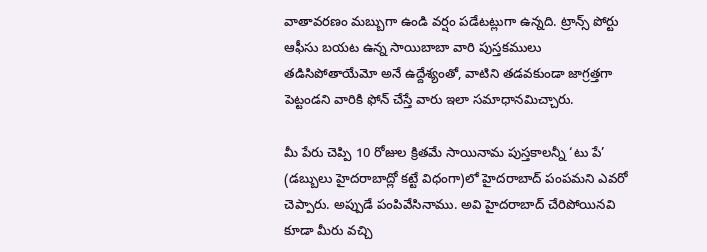వాతావరణం మబ్బుగా ఉండి వర్షం పడేటట్లుగా ఉన్నది. ట్రాన్స్ పోర్టు ఆఫీసు బయట ఉన్న సాయిబాబా వారి పుస్తకములు తడిసిపోతాయేమో అనే ఉద్దేశ్యంతో, వాటిని తడవకుండా జాగ్రత్తగా పెట్టండని వారికి ఫోన్ చేస్తే వారు ఇలా సమాధానమిచ్చారు.

మీ పేరు చెప్పి 10 రోజుల క్రితమే సాయినామ పుస్తకాలన్నీ ‘టు పే’ (డబ్బులు హైదరాబాద్లో కట్టే విధంగా)లో హైదరాబాద్ పంపమని ఎవరో చెప్పారు. అప్పుడే పంపివేసినాము. అవి హైదరాబాద్ చేరిపోయినవి కూడా మీరు వచ్చి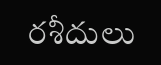రశీదులు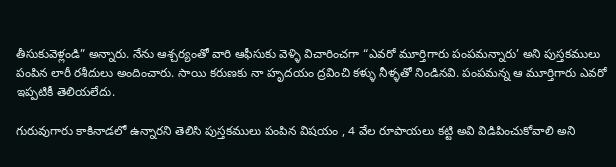తీసుకువెళ్లండి” అన్నారు. నేను ఆశ్చర్యంతో వారి ఆఫీసుకు వెళ్ళి విచారించగా “ఎవరో మూర్తిగారు పంపమన్నారు’ అని పుస్తకములు పంపిన లారీ రశీదులు అందించారు. సాయి కరుణకు నా హృదయం ద్రవించి కళ్ళు నీళ్ళతో నిండినవి. పంపమన్న ఆ మూర్తిగారు ఎవరో ఇప్పటికీ తెలియలేదు.

గురువుగారు కాకినాడలో ఉన్నారని తెలిసి పుస్తకములు పంపిన విషయం , 4 వేల రూపాయలు కట్టి అవి విడిపించుకోవాలి అని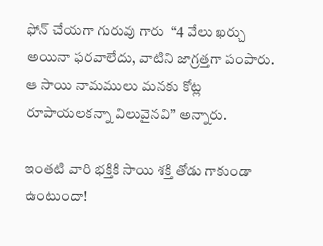ఫోన్ చేయగా గురువు గారు  “4 వేలు ఖర్చు అయినా ఫరవాలేదు, వాటిని జాగ్రత్తగా పంపారు. ఆ సాయి నామములు మనకు కోట్ల రూపాయలకన్నా విలువైనవి” అన్నారు.

ఇంతటి వారి భక్తికి సాయి శక్తి తోడు గాకుండా ఉంటుందా!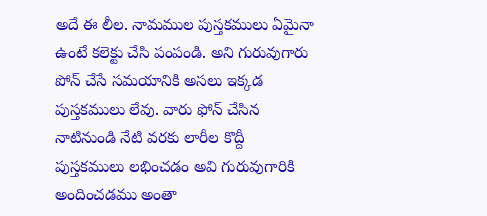అదే ఈ లీల. నామముల పుస్తకములు ఏమైనా ఉంటే కలెక్టు చేసి పంపండి. అని గురువుగారు పోన్ చేసే సమయానికి అసలు ఇక్కడ పుస్తకములు లేవు. వారు ఫోన్ చేసిన నాటినుండి నేటి వరకు లారీల కొద్దీ పుస్తకములు లభించడం అవి గురువుగారికి అందించడము అంతా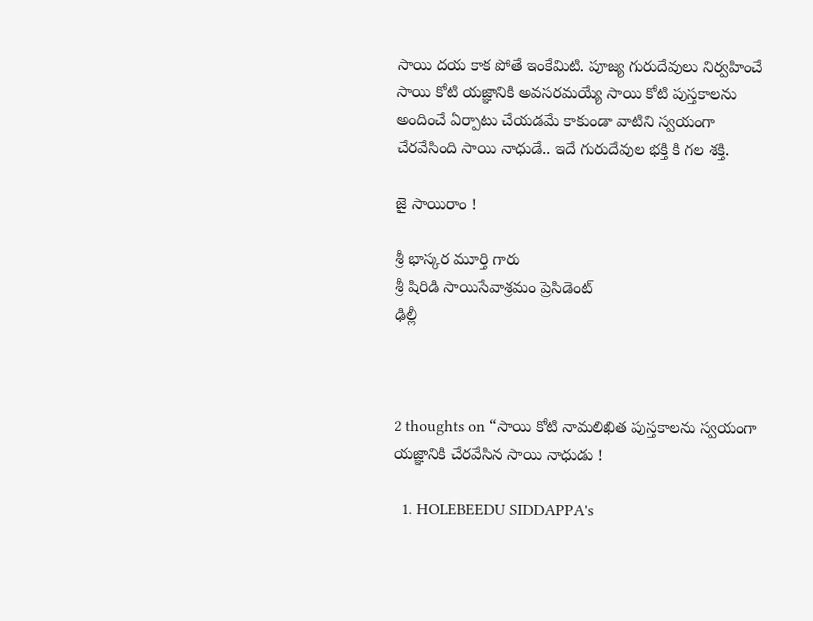సాయి దయ కాక పోతే ఇంకేమిటి. పూజ్య గురుదేవులు నిర్వహించే సాయి కోటి యజ్ఞానికి అవసరమయ్యే సాయి కోటి పుస్తకాలను అందించే ఏర్పాటు చేయడమే కాకుండా వాటిని స్వయంగా చేరవేసింది సాయి నాధుడే.. ఇదే గురుదేవుల భక్తి కి గల శక్తి.

జై సాయిరాం !

శ్రీ భాస్కర మూర్తి గారు
శ్రీ షిరిడి సాయిసేవాశ్రమం ప్రెసిడెంట్
ఢిల్లీ



2 thoughts on “సాయి కోటి నామలిఖిత పుస్తకాలను స్వయంగా యజ్ఞానికి చేరవేసిన సాయి నాధుడు !

  1. HOLEBEEDU SIDDAPPA's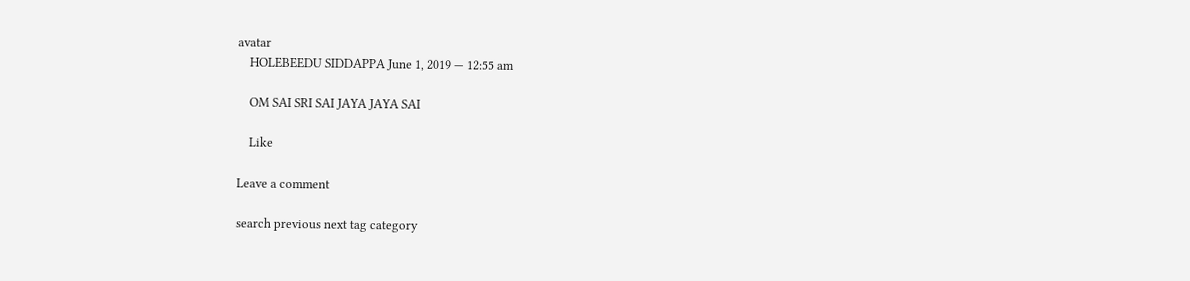avatar
    HOLEBEEDU SIDDAPPA June 1, 2019 — 12:55 am

    OM SAI SRI SAI JAYA JAYA SAI

    Like

Leave a comment

search previous next tag category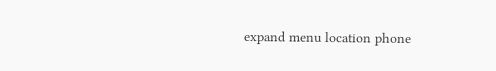expand menu location phone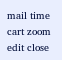mail time cart zoom edit close